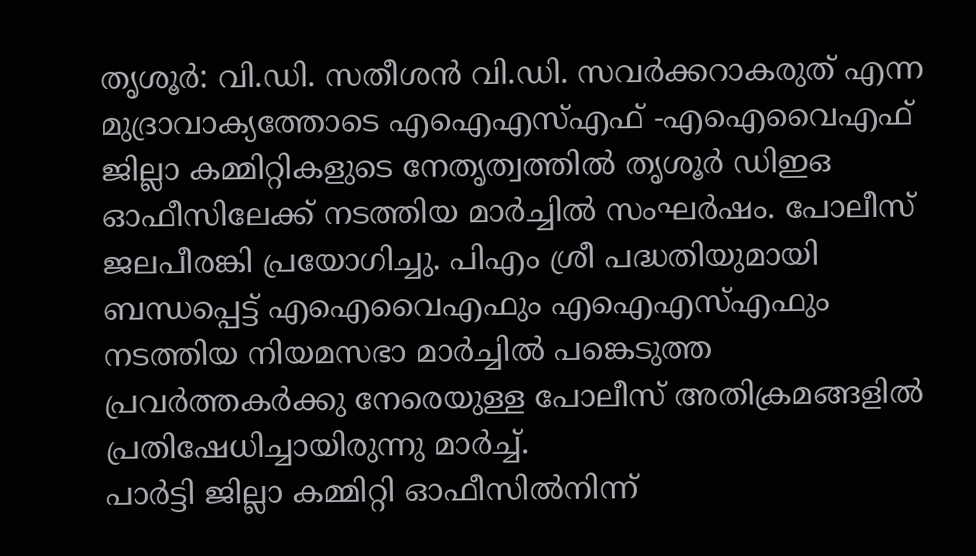തൃശൂർ: വി.ഡി. സതീശൻ വി.ഡി. സവർക്കറാകരുത് എന്ന മുദ്രാവാക്യത്തോടെ എഐഎസ്എഫ് -എഐവൈഎഫ് ജില്ലാ കമ്മിറ്റികളുടെ നേതൃത്വത്തിൽ തൃശൂർ ഡിഇഒ ഓഫീസിലേക്ക് നടത്തിയ മാർച്ചിൽ സംഘർഷം. പോലീസ് ജലപീരങ്കി പ്രയോഗിച്ചു. പിഎം ശ്രീ പദ്ധതിയുമായി ബന്ധപ്പെട്ട് എഐവൈഎഫും എഐഎസ്എഫും നടത്തിയ നിയമസഭാ മാർച്ചിൽ പങ്കെടുത്ത പ്രവർത്തകർക്കു നേരെയുള്ള പോലീസ് അതിക്രമങ്ങളിൽ പ്രതിഷേധിച്ചായിരുന്നു മാർച്ച്.
പാർട്ടി ജില്ലാ കമ്മിറ്റി ഓഫീസിൽനിന്ന്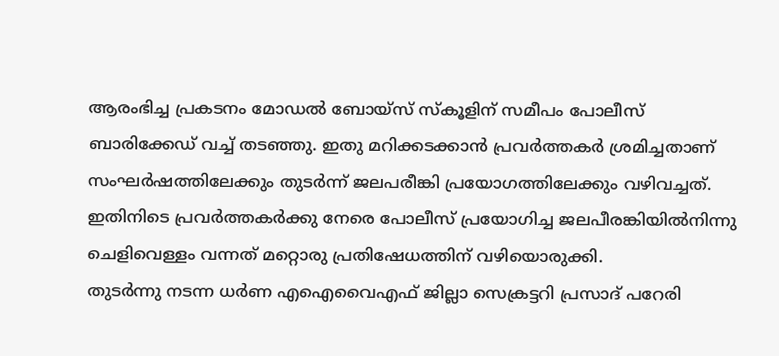ആരംഭിച്ച പ്രകടനം മോഡൽ ബോയ്സ് സ്കൂളിന് സമീപം പോലീസ് ബാരിക്കേഡ് വച്ച് തടഞ്ഞു. ഇതു മറിക്കടക്കാൻ പ്രവർത്തകർ ശ്രമിച്ചതാണ് സംഘർഷത്തിലേക്കും തുടർന്ന് ജലപരീങ്കി പ്രയോഗത്തിലേക്കും വഴിവച്ചത്. ഇതിനിടെ പ്രവർത്തകർക്കു നേരെ പോലീസ് പ്രയോഗിച്ച ജലപീരങ്കിയിൽനിന്നു ചെളിവെള്ളം വന്നത് മറ്റൊരു പ്രതിഷേധത്തിന് വഴിയൊരുക്കി.
തുടർന്നു നടന്ന ധർണ എഐവൈഎഫ് ജില്ലാ സെക്രട്ടറി പ്രസാദ് പറേരി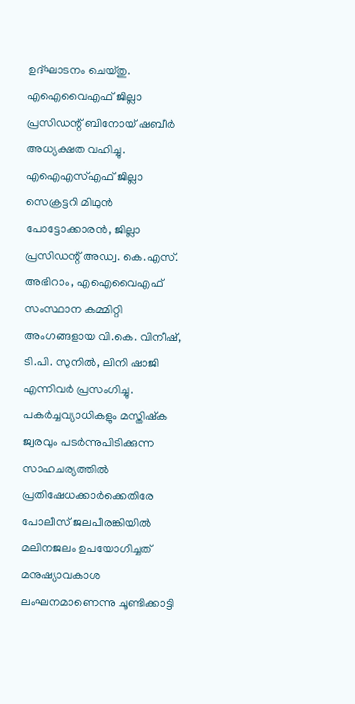ഉദ്ഘാടനം ചെയ്തു.
എഐവൈഎഫ് ജില്ലാ പ്രസിഡന്റ് ബിനോയ് ഷബീർ അധ്യക്ഷത വഹിച്ചു. എഐഎസ്എഫ് ജില്ലാ സെക്രട്ടറി മിഥുൻ പോട്ടോക്കാരൻ, ജില്ലാ പ്രസിഡന്റ് അഡ്വ. കെ.എസ്. അഭിറാം, എഐവൈഎഫ് സംസ്ഥാന കമ്മിറ്റി അംഗങ്ങളായ വി.കെ. വിനീഷ്, ടി.പി. സുനിൽ, ലിനി ഷാജി എന്നിവർ പ്രസംഗിച്ചു.
പകർച്ചവ്യാധികളും മസ്തിഷ്ക ജ്വരവും പടർന്നുപിടിക്കുന്ന സാഹചര്യത്തിൽ പ്രതിഷേധക്കാർക്കെതിരേ പോലീസ് ജലപീരങ്കിയിൽ മലിനജലം ഉപയോഗിച്ചത് മനുഷ്യാവകാശ ലംഘനമാണെന്നു ചൂണ്ടിക്കാട്ടി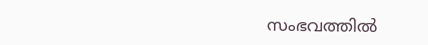സംഭവത്തിൽ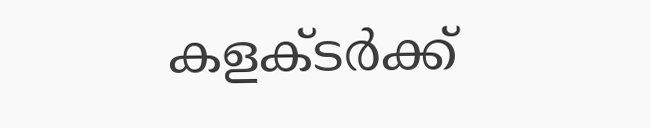കളക്ടർക്ക്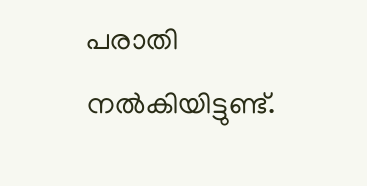പരാതി നൽകിയിട്ടുണ്ട്.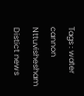Tags : water cannon Nttuvishesham Distict news